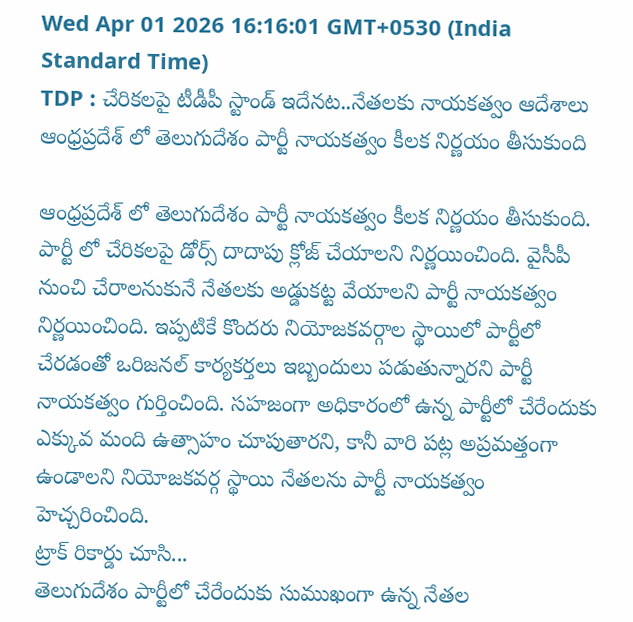Wed Apr 01 2026 16:16:01 GMT+0530 (India Standard Time)
TDP : చేరికలపై టీడీపీ స్టాండ్ ఇదేనట..నేతలకు నాయకత్వం ఆదేశాలు
ఆంధ్రప్రదేశ్ లో తెలుగుదేశం పార్టీ నాయకత్వం కీలక నిర్ణయం తీసుకుంది

ఆంధ్రప్రదేశ్ లో తెలుగుదేశం పార్టీ నాయకత్వం కీలక నిర్ణయం తీసుకుంది. పార్టీ లో చేరికలపై డోర్స్ దాదాపు క్లోజ్ చేయాలని నిర్ణయించింది. వైసీపీ నుంచి చేరాలనుకునే నేతలకు అడ్డుకట్ట వేయాలని పార్టీ నాయకత్వం నిర్ణయించింది. ఇప్పటికే కొందరు నియోజకవర్గాల స్థాయిలో పార్టీలో చేరడంతో ఒరిజనల్ కార్యకర్తలు ఇబ్బందులు పడుతున్నారని పార్టీ నాయకత్వం గుర్తించింది. సహజంగా అధికారంలో ఉన్న పార్టీలో చేరేందుకు ఎక్కువ మంది ఉత్సాహం చూపుతారని, కానీ వారి పట్ల అప్రమత్తంగా ఉండాలని నియోజకవర్గ స్థాయి నేతలను పార్టీ నాయకత్వం హెచ్చరించింది.
ట్రాక్ రికార్డు చూసి...
తెలుగుదేశం పార్టీలో చేరేందుకు సుముఖంగా ఉన్న నేతల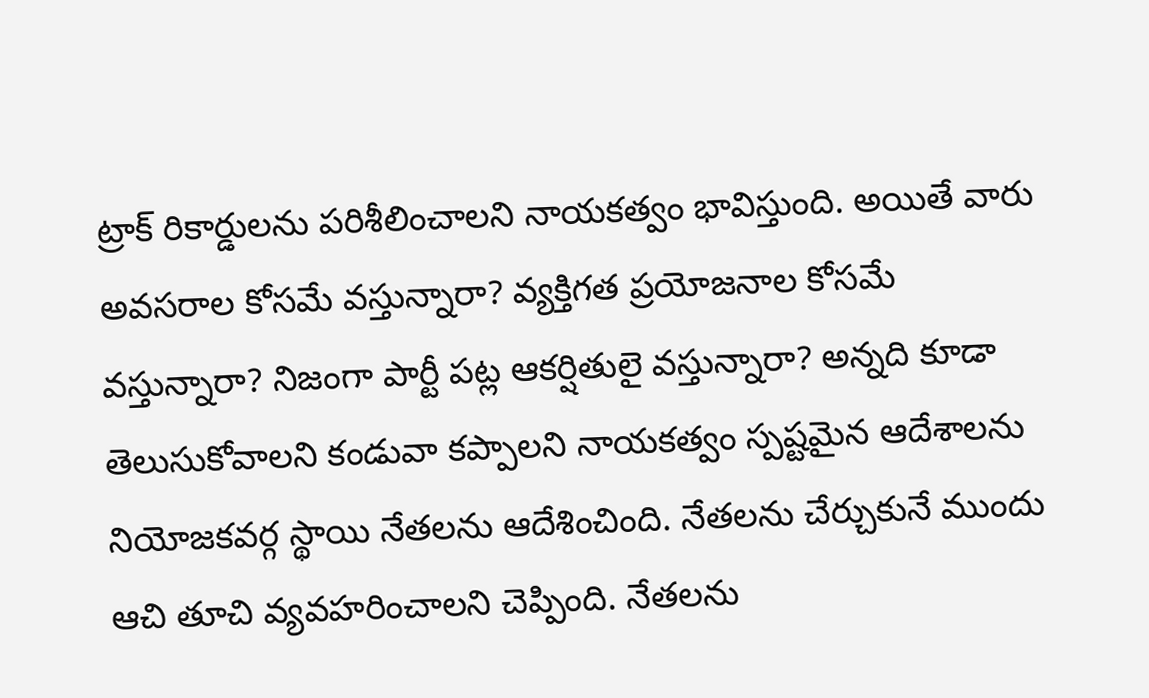ట్రాక్ రికార్డులను పరిశీలించాలని నాయకత్వం భావిస్తుంది. అయితే వారు అవసరాల కోసమే వస్తున్నారా? వ్యక్తిగత ప్రయోజనాల కోసమే వస్తున్నారా? నిజంగా పార్టీ పట్ల ఆకర్షితులై వస్తున్నారా? అన్నది కూడా తెలుసుకోవాలని కండువా కప్పాలని నాయకత్వం స్పష్టమైన ఆదేశాలను నియోజకవర్గ స్థాయి నేతలను ఆదేశించింది. నేతలను చేర్చుకునే ముందు ఆచి తూచి వ్యవహరించాలని చెప్పింది. నేతలను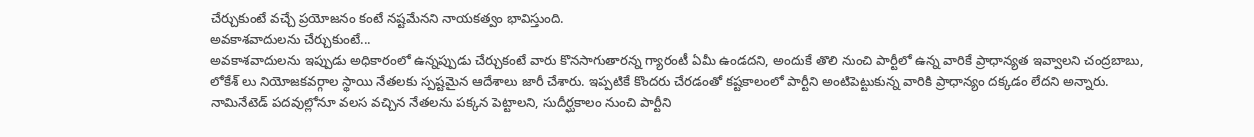చేర్చుకుంటే వచ్చే ప్రయోజనం కంటే నష్టమేనని నాయకత్వం భావిస్తుంది.
అవకాశవాదులను చేర్చుకుంటే...
అవకాశవాదులను ఇప్పుడు అధికారంలో ఉన్నప్పుడు చేర్చుకంటే వారు కొనసాగుతారన్న గ్యారంటీ ఏమీ ఉండదని, అందుకే తొలి నుంచి పార్టీలో ఉన్న వారికే ప్రాధాన్యత ఇవ్వాలని చంద్రబాబు, లోకేశ్ లు నియోజకవర్గాల స్థాయి నేతలకు స్పష్టమైన ఆదేశాలు జారీ చేశారు. ఇప్పటికే కొందరు చేరడంతో కష్టకాలంలో పార్టీని అంటిపెట్టుకున్న వారికి ప్రాధాన్యం దక్కడం లేదని అన్నారు. నామినేటెడ్ పదవుల్లోనూ వలస వచ్చిన నేతలను పక్కన పెట్టాలని, సుదీర్ఘకాలం నుంచి పార్టీని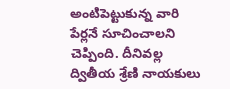అంటిపెట్టుకున్న వారి పేర్లనే సూచించాలని చెప్పింది. దీనివల్ల ద్వితీయ శ్రేణి నాయకులు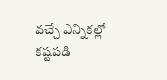వచ్చే ఎన్నికల్లో కష్టపడి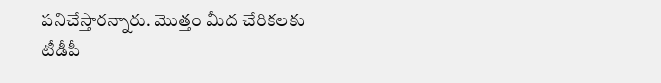పనిచేస్తారన్నారు. మొత్తం మీద చేరికలకు టీడీపీ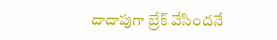దాదాపుగా బ్రేక్ వేసిందనే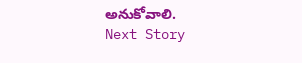అనుకోవాలి.
Next Story